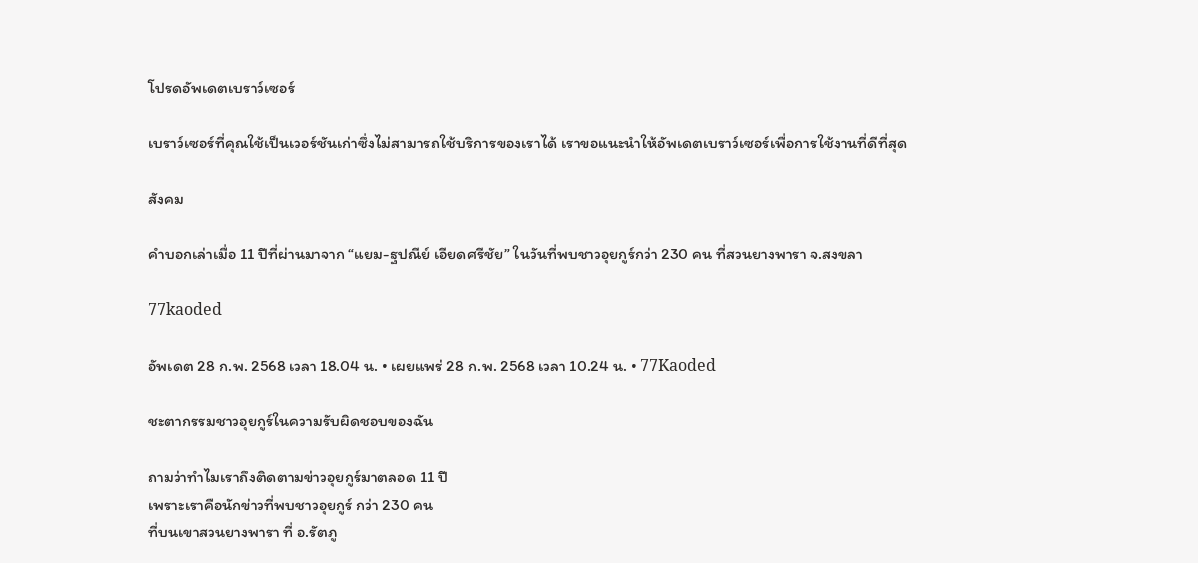โปรดอัพเดตเบราว์เซอร์

เบราว์เซอร์ที่คุณใช้เป็นเวอร์ชันเก่าซึ่งไม่สามารถใช้บริการของเราได้ เราขอแนะนำให้อัพเดตเบราว์เซอร์เพื่อการใช้งานที่ดีที่สุด

สังคม

คำบอกเล่าเมื่อ 11 ปีที่ผ่านมาจาก “แยม-ฐปณีย์ เอียดศรีชัย” ในวันที่พบชาวอุยกูร์กว่า 230 คน ที่สวนยางพารา จ.สงขลา

77kaoded

อัพเดต 28 ก.พ. 2568 เวลา 18.04 น. • เผยแพร่ 28 ก.พ. 2568 เวลา 10.24 น. • 77Kaoded

ชะตากรรมชาวอุยกูร์ในความรับผิดชอบของฉัน

ถามว่าทำไมเราถึงติดตามข่าวอุยกูร์มาตลอด 11 ปี
เพราะเราคือนักข่าวที่พบชาวอุยกูร์ กว่า 230 คน
ที่บนเขาสวนยางพารา ที่ อ.รัตภู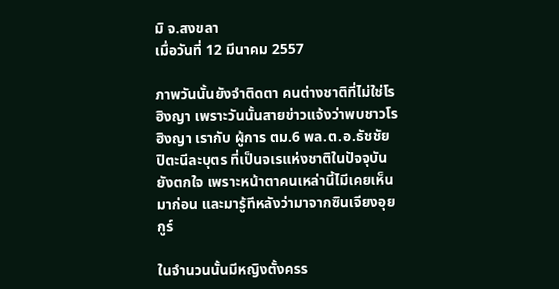มิ จ.สงขลา
เมื่อวันที่ 12 มีนาคม 2557

ภาพวันนั้นยังจำติดตา คนต่างชาติที่ไม่ใช่โรฮิงญา เพราะวันนั้นสายข่าวแจ้งว่าพบชาวโรฮิงญา เรากับ ผู้การ ตม.6 พล.ต.อ.ธัชชัย ปิตะนีละบุตร ที่เป็นจเรแห่งชาติในปัจจุบัน ยังตกใจ เพราะหน้าตาคนเหล่านี้ไมีเคยเห็นมาก่อน และมารู้ทีหลังว่ามาจากซินเจียงอุยกูร์

ในจำนวนนั้นมีหญิงตั้งครร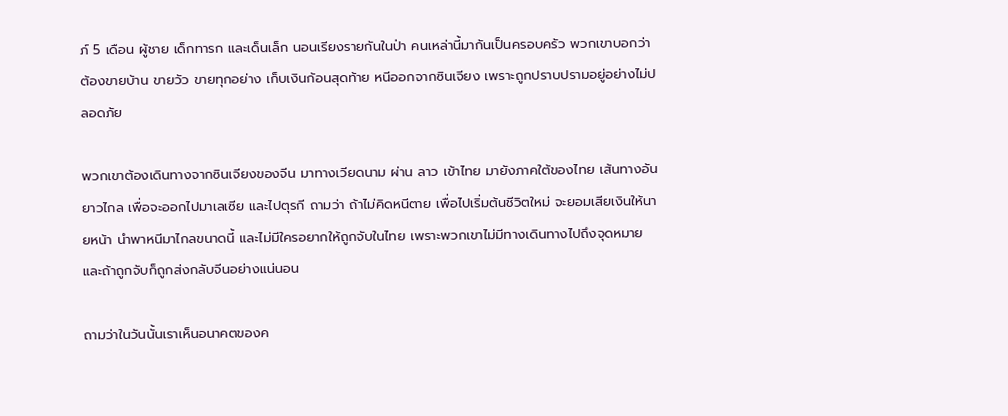ภ์ 5 เดือน ผู้ชาย เด็กทารก และเด็นเล็ก นอนเรียงรายกันในป่า คนเหล่านี้มากันเป็นครอบครัว พวกเขาบอกว่า ต้องขายบ้าน ขายวัว ขายทุกอย่าง เก็บเงินก้อนสุดท้าย หนีออกจากซินเจียง เพราะถูกปราบปรามอยู่อย่างไม่ปลอดภัย

พวกเขาต้องเดินทางจากซินเจียงของจีน มาทางเวียดนาม ผ่าน ลาว เข้าไทย มายังภาคใต้ของไทย เส้นทางอันยาวไกล เพื่อจะออกไปมาเลเซีย และไปตุรกี ถามว่า ถ้าไม่คิดหนีตาย เพื่อไปเริ่มต้นชีวิตใหม่ จะยอมเสียเงินให้นายหน้า นำพาหนีมาไกลขนาดนี้ และไม่มีใครอยากให้ถูกจับในไทย เพราะพวกเขาไม่มีทางเดินทางไปถึงจุดหมาย และถ้าถูกจับก็ถูกส่งกลับจีนอย่างแน่นอน

ถามว่าในวันนั้นเราเห็นอนาคตของค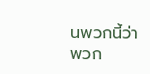นพวกนี้ว่าพวก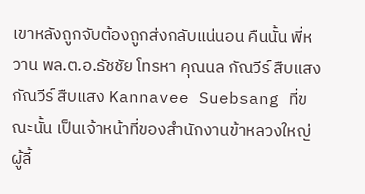เขาหลังถูกจับต้องถูกส่งกลับแน่นอน คืนนั้น พี่หวาน พล.ต.อ.ธัชชัย โทรหา คุณนล กัณวีร์ สืบแสง กัณวีร์ สืบแสง Kannavee Suebsang ที่ขณะนั้น เป็นเจ้าหน้าที่ของสำนักงานข้าหลวงใหญ่ผู้ลี้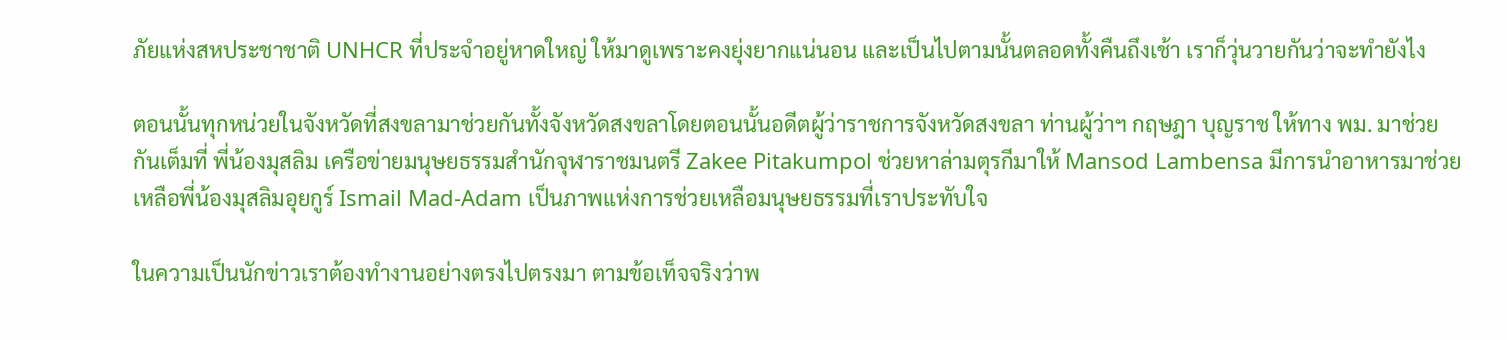ภัยแห่งสหประชาชาติ UNHCR ที่ประจำอยู่หาดใหญ่ ให้มาดูเพราะคงยุ่งยากแน่นอน และเป็นไปตามนั้นตลอดทั้งคืนถึงเช้า เราก็วุ่นวายกันว่าจะทำยังไง

ตอนนั้นทุกหน่วยในจังหวัดที่สงขลามาช่วยกันทั้งจังหวัดสงขลาโดยตอนนั้นอดีตผู้ว่าราชการจังหวัดสงขลา ท่านผู้ว่าฯ กฤษฎา บุญราช ให้ทาง พม. มาช่วยกันเต็มที่ พี่น้องมุสลิม เครือข่ายมนุษยธรรมสำนักจุฬาราชมนตรี Zakee Pitakumpol ช่วยหาล่ามตุรกีมาให้ Mansod Lambensa มีการนำอาหารมาช่วยเหลือพี่น้องมุสลิมอุยกูร์ Ismail Mad-Adam เป็นภาพแห่งการช่วยเหลือมนุษยธรรมที่เราประทับใจ

ในความเป็นนักข่าวเราต้องทำงานอย่างตรงไปตรงมา ตามข้อเท็จจริงว่าพ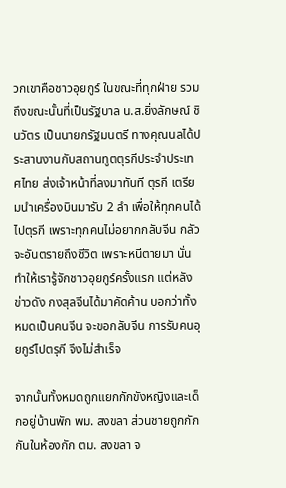วกเขาคือชาวอุยกูร์ ในขณะที่ทุกฝ่าย รวมถึงขณะนั้นที่เป็นรัฐบาล น.ส.ยิ่งลักษณ์ ชินวัตร เป็นนายกรัฐมนตรี ทางคุณนลได้ประสานงานกับสถานทูตตุรกีประจำประเทศไทย ส่งเจ้าหน้าที่ลงมาทันที ตุรกี เตรียมนำเครื่องบินมารับ 2 ลำ เพื่อให้ทุกคนได้ไปตุรกี เพราะทุกคนไม่อยากกลับจีน กลัวจะอันตรายถึงชีวิต เพราะหนีตายมา นั่นทำให้เรารู้จักชาวอุยกูร์ครั้งแรก แต่หลังข่าวดัง กงสุลจีนได้มาคัดค้าน บอกว่าทั้งหมดเป็นคนจีน จะขอกลับจีน การรับคนอุยกูร์ไปตรุกี จึงไม่สำเร็จ

จากนั้นทั้งหมดถูกแยกกักขังหญิงและเด็กอยู่บ้านพัก พม. สงขลา ส่วนชายถูกกักกันในห้องกัก ตม. สงขลา จ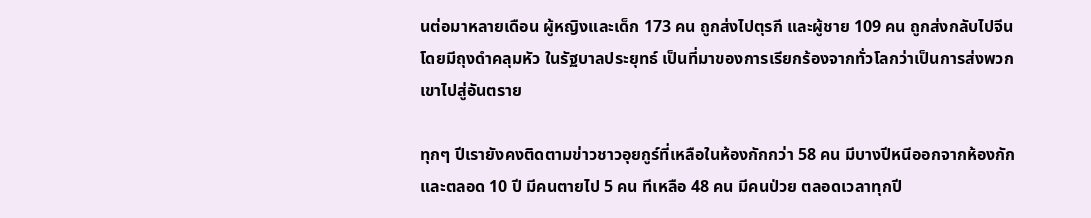นต่อมาหลายเดือน ผู้หญิงและเด็ก 173 คน ถูกส่งไปตุรกี และผู้ชาย 109 คน ถูกส่งกลับไปจีน โดยมีถุงดำคลุมหัว ในรัฐบาลประยุทธ์ เป็นที่มาของการเรียกร้องจากทั่วโลกว่าเป็นการส่งพวกเขาไปสู่อันตราย

ทุกๆ ปีเรายังคงติดตามข่าวชาวอุยกูร์ที่เหลือในห้องกักกว่า 58 คน มีบางปีหนีออกจากห้องกัก และตลอด 10 ปี มีคนตายไป 5 คน ทีเหลือ 48 คน มีคนป่วย ตลอดเวลาทุกปี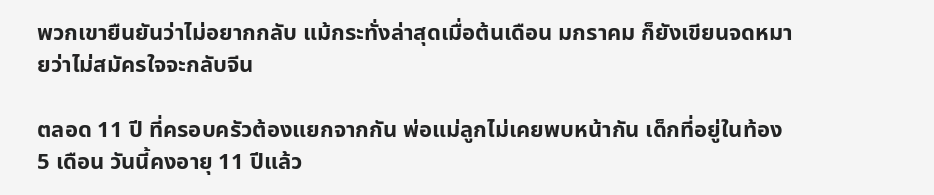พวกเขายืนยันว่าไม่อยากกลับ แม้กระทั่งล่าสุดเมื่อต้นเดือน มกราคม ก็ยังเขียนจดหมายว่าไม่สมัครใจจะกลับจีน

ตลอด 11 ปี ที่ครอบครัวต้องแยกจากกัน พ่อแม่ลูกไม่เคยพบหน้ากัน เด็กที่อยู่ในท้อง 5 เดือน วันนี้คงอายุ 11 ปีแล้ว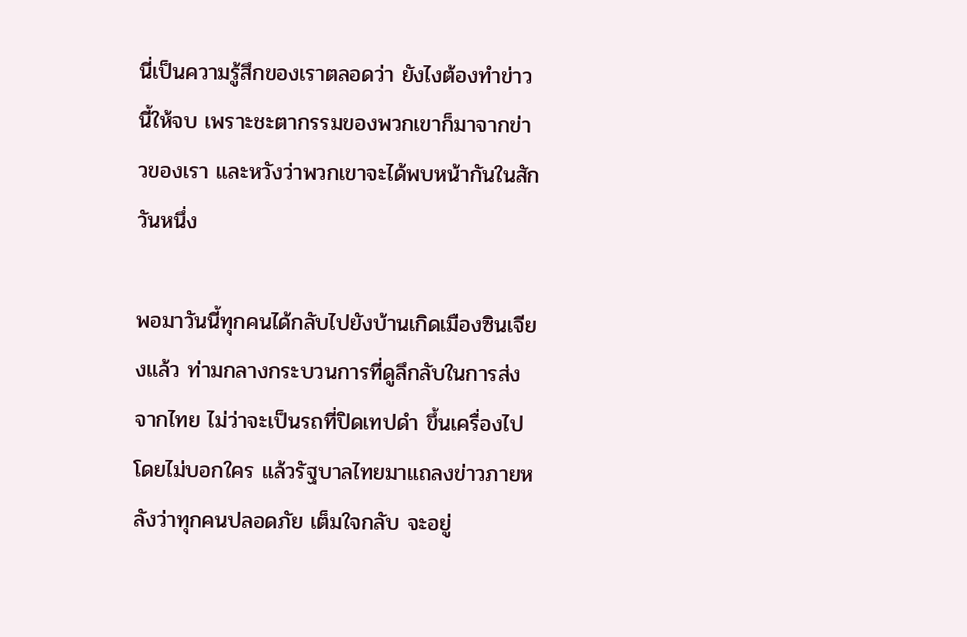นี่เป็นความรู้สึกของเราตลอดว่า ยังไงต้องทำข่าวนี้ให้จบ เพราะชะตากรรมของพวกเขาก็มาจากข่าวของเรา และหวังว่าพวกเขาจะได้พบหน้ากันในสักวันหนึ่ง

พอมาวันนี้ทุกคนได้กลับไปยังบ้านเกิดเมืองซินเจียงแล้ว ท่ามกลางกระบวนการที่ดูลึกลับในการส่งจากไทย ไม่ว่าจะเป็นรถที่ปิดเทปดำ ขึ้นเครื่องไปโดยไม่บอกใคร แล้วรัฐบาลไทยมาแถลงข่าวภายหลังว่าทุกคนปลอดภัย เต็มใจกลับ จะอยู่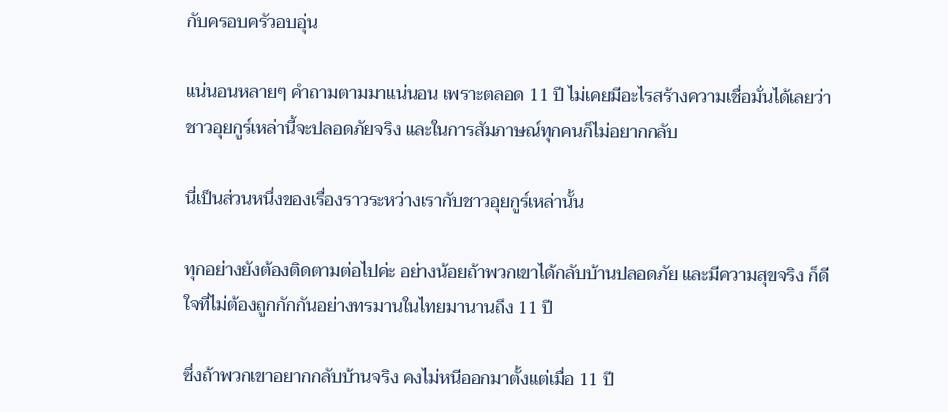กับครอบครัวอบอุ่น

แน่นอนหลายๆ คำถามตามมาแน่นอน เพราะตลอด 11 ปี ไม่เคยมีอะไรสร้างความเชื่อมั่นได้เลยว่า ชาวอุยกูร์เหล่านี้จะปลอดภัยจริง และในการสัมภาษณ์ทุกคนก็ไม่อยากกลับ

นี่เป็นส่วนหนึ่งของเรื่องราวระหว่างเรากับชาวอุยกูร์เหล่านั้น

ทุกอย่างยังต้องติดตามต่อไปค่ะ อย่างน้อยถ้าพวกเขาได้กลับบ้านปลอดภัย และมีความสุขจริง ก็ดีใจที่ไม่ต้องถูกกักกันอย่างทรมานในไทยมานานถึง 11 ปี

ซึ่งถ้าพวกเขาอยากกลับบ้านจริง คงไม่หนีออกมาตั้งแต่เมื่อ 11 ปี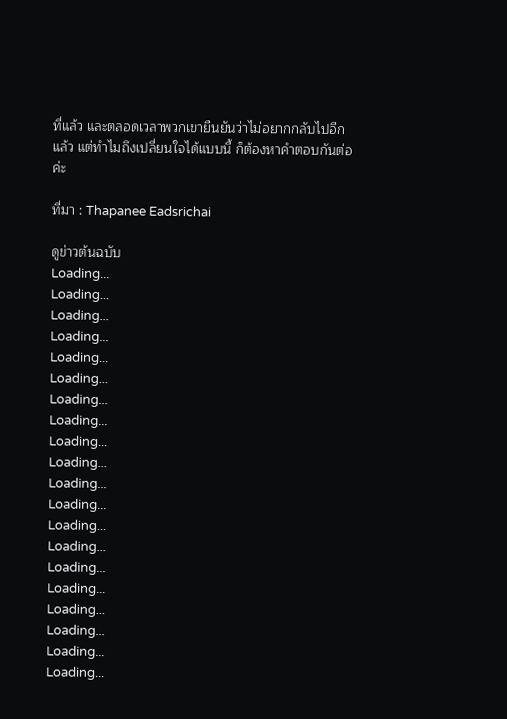ที่แล้ว และตลอดเวลาพวกเขายืนยันว่าไม่อยากกลับไปอีกแล้ว แต่ทำไมถึงเปลี่ยนใจได้แบบนี้ ก็ต้องหาคำตอบกันต่อค่ะ

ที่มา : Thapanee Eadsrichai

ดูข่าวต้นฉบับ
Loading...
Loading...
Loading...
Loading...
Loading...
Loading...
Loading...
Loading...
Loading...
Loading...
Loading...
Loading...
Loading...
Loading...
Loading...
Loading...
Loading...
Loading...
Loading...
Loading...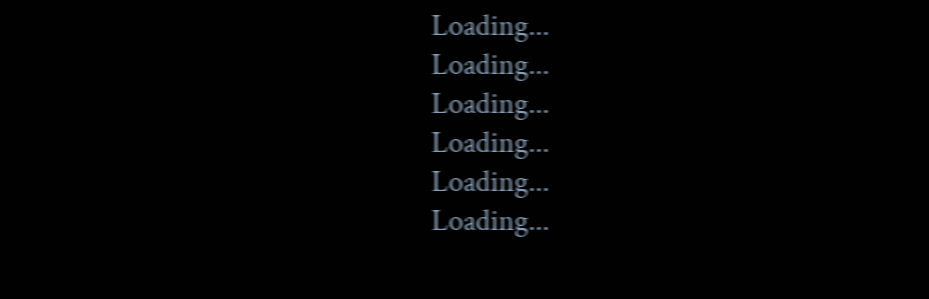Loading...
Loading...
Loading...
Loading...
Loading...
Loading...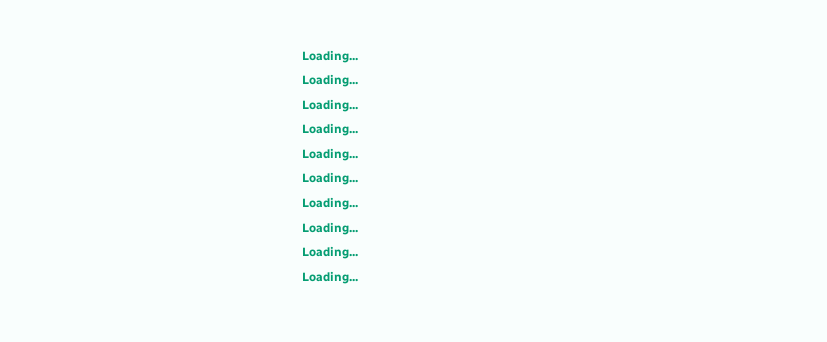Loading...
Loading...
Loading...
Loading...
Loading...
Loading...
Loading...
Loading...
Loading...
Loading...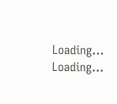Loading...
Loading...